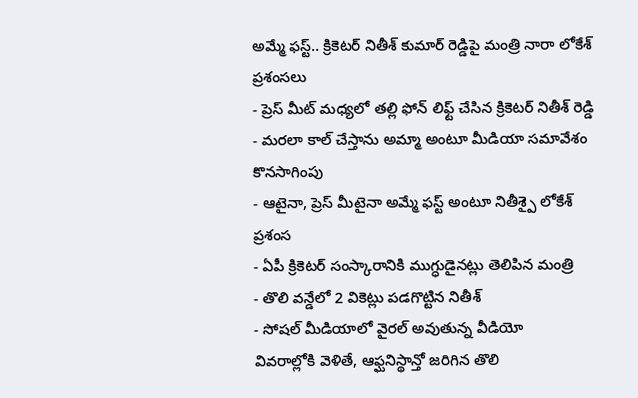అమ్మే ఫస్ట్.. క్రికెటర్ నితీశ్ కుమార్ రెడ్డిపై మంత్రి నారా లోకేశ్ ప్రశంసలు
- ప్రెస్ మీట్ మధ్యలో తల్లి ఫోన్ లిఫ్ట్ చేసిన క్రికెటర్ నితీశ్ రెడ్డి
- మరలా కాల్ చేస్తాను అమ్మా అంటూ మీడియా సమావేశం కొనసాగింపు
- ఆటైనా, ప్రెస్ మీటైనా అమ్మే ఫస్ట్ అంటూ నితీశ్పై లోకేశ్ ప్రశంస
- ఏపీ క్రికెటర్ సంస్కారానికి ముగ్ధుడైనట్లు తెలిపిన మంత్రి
- తొలి వన్డేలో 2 వికెట్లు పడగొట్టిన నితీశ్
- సోషల్ మీడియాలో వైరల్ అవుతున్న వీడియో
వివరాల్లోకి వెళితే, ఆఫ్ఘనిస్థాన్తో జరిగిన తొలి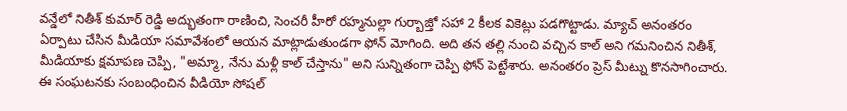వన్డేలో నితీశ్ కుమార్ రెడ్డి అద్భుతంగా రాణించి, సెంచరీ హీరో రహ్మనుల్లా గుర్బాజ్తో సహా 2 కీలక వికెట్లు పడగొట్టాడు. మ్యాచ్ అనంతరం ఏర్పాటు చేసిన మీడియా సమావేశంలో ఆయన మాట్లాడుతుండగా ఫోన్ మోగింది. అది తన తల్లి నుంచి వచ్చిన కాల్ అని గమనించిన నితీశ్, మీడియాకు క్షమాపణ చెప్పి, "అమ్మా, నేను మళ్లీ కాల్ చేస్తాను" అని సున్నితంగా చెప్పి ఫోన్ పెట్టేశారు. అనంతరం ప్రెస్ మీట్ను కొనసాగించారు.
ఈ సంఘటనకు సంబంధించిన వీడియో సోషల్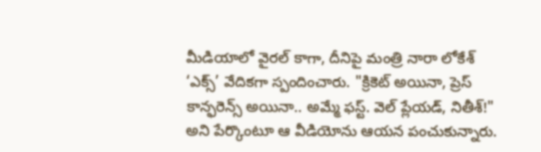మీడియాలో వైరల్ కాగా, దీనిపై మంత్రి నారా లోకేశ్ ‘ఎక్స్’ వేదికగా స్పందించారు. "క్రికెట్ అయినా, ప్రెస్ కాన్ఫరెన్స్ అయినా.. అమ్మే ఫస్ట్. వెల్ ప్లేయడ్, నితీశ్!" అని పేర్కొంటూ ఆ వీడియోను ఆయన పంచుకున్నారు.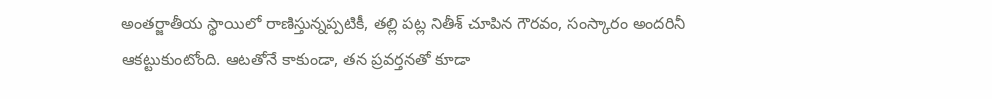అంతర్జాతీయ స్థాయిలో రాణిస్తున్నప్పటికీ, తల్లి పట్ల నితీశ్ చూపిన గౌరవం, సంస్కారం అందరినీ ఆకట్టుకుంటోంది. ఆటతోనే కాకుండా, తన ప్రవర్తనతో కూడా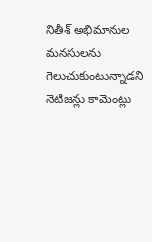నితీశ్ అభిమానుల మనసులను గెలుచుకుంటున్నాడని నెటిజన్లు కామెంట్లు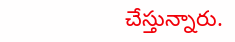చేస్తున్నారు.